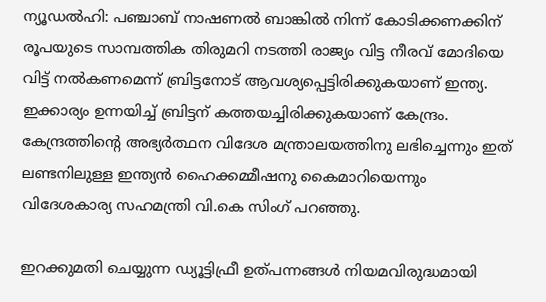ന്യൂഡല്‍ഹി: പഞ്ചാബ് നാഷണല്‍ ബാങ്കില്‍ നിന്ന് കോടിക്കണക്കിന് രൂപയുടെ സാമ്പത്തിക തിരുമറി നടത്തി രാജ്യം വിട്ട നീരവ് മോദിയെ വിട്ട് നല്‍കണമെന്ന് ബ്രിട്ടനോട് ആവശ്യപ്പെട്ടിരിക്കുകയാണ് ഇന്ത്യ. ഇക്കാര്യം ഉന്നയിച്ച് ബ്രിട്ടന് കത്തയച്ചിരിക്കുകയാണ് കേന്ദ്രം. കേന്ദ്രത്തിന്റെ അഭ്യര്‍ത്ഥന വിദേശ മന്ത്രാലയത്തിനു ലഭിച്ചെന്നും ഇത് ലണ്ടനിലുള്ള ഇന്ത്യന്‍ ഹൈക്കമ്മീഷനു കൈമാറിയെന്നും വിദേശകാര്യ സഹമന്ത്രി വി.കെ സിംഗ് പറഞ്ഞു.

ഇറക്കുമതി ചെയ്യുന്ന ഡ്യൂട്ടിഫ്രീ ഉത്പന്നങ്ങള്‍ നിയമവിരുദ്ധമായി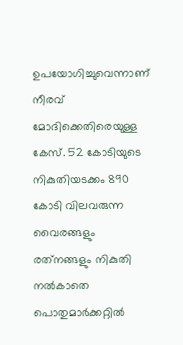ഉപയോഗിച്ചുവെന്നാണ് നീരവ് മോദിക്കെതിരെയുള്ള കേസ്. 52 കോടിയുടെ നികുതിയടക്കം 890 കോടി വിലവരുന്ന വൈരങ്ങളും രത്‌നങ്ങളും നികുതി നല്‍കാതെ പൊതുമാര്‍ക്കറ്റില്‍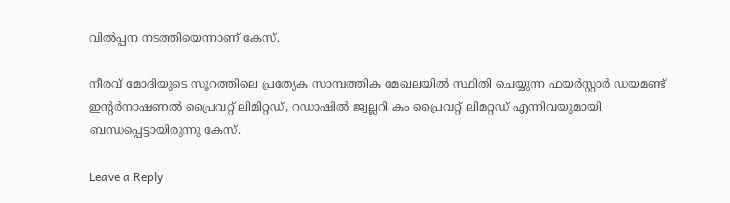വില്‍പ്പന നടത്തിയെന്നാണ് കേസ്.

നീരവ് മോദിയുടെ സൂറത്തിലെ പ്രത്യേക സാമ്പത്തിക മേഖലയില്‍ സ്ഥിതി ചെയ്യുന്ന ഫയര്‍സ്റ്റാര്‍ ഡയമണ്ട് ഇന്റര്‍നാഷണല്‍ പ്രൈവറ്റ് ലിമിറ്റഡ്, റഡാഷില്‍ ജ്വല്ലറി കം പ്രൈവറ്റ് ലിമറ്റഡ് എന്നിവയുമായി ബന്ധപ്പെട്ടായിരുന്നു കേസ്.

Leave a Reply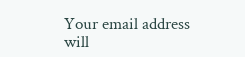Your email address will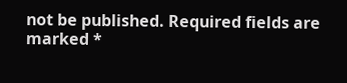not be published. Required fields are marked *